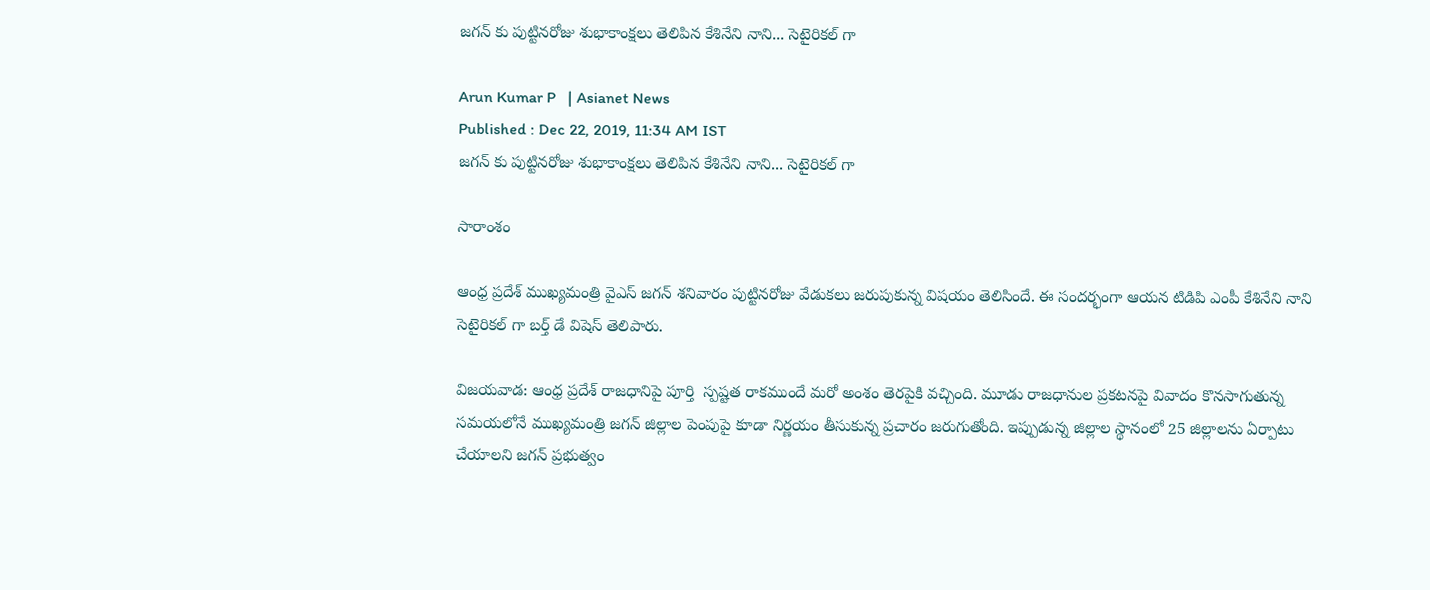జగన్ కు పుట్టినరోజు శుభాకాంక్షలు తెలిపిన కేశినేని నాని... సెటైరికల్ గా

Arun Kumar P   | Asianet News
Published : Dec 22, 2019, 11:34 AM IST
జగన్ కు పుట్టినరోజు శుభాకాంక్షలు తెలిపిన కేశినేని నాని... సెటైరికల్ గా

సారాంశం

ఆంధ్ర ప్రదేశ్ ముఖ్యమంత్రి వైఎస్ జగన్ శనివారం పుట్టినరోజు వేడుకలు జరుపుకున్న విషయం తెలిసిందే. ఈ సందర్భంగా ఆయన టిడిపి ఎంపీ కేశినేని నాని సెటైరికల్ గా బర్త్ డే విషెస్ తెలిపారు.

విజయవాడ: ఆంధ్ర ప్రదేశ్ రాజధానిపై పూర్తి  స్పష్టత రాకముందే మరో అంశం తెరపైకి వచ్చింది. మూడు రాజధానుల ప్రకటనపై వివాదం కొనసాగుతున్న సమయలోనే ముఖ్యమంత్రి జగన్ జిల్లాల పెంపుపై కూడా నిర్ణయం తీసుకున్న ప్రచారం జరుగుతోంది. ఇప్పుడున్న జిల్లాల స్థానంలో 25 జిల్లాలను ఏర్పాటు చేయాలని జగన్ ప్రభుత్వం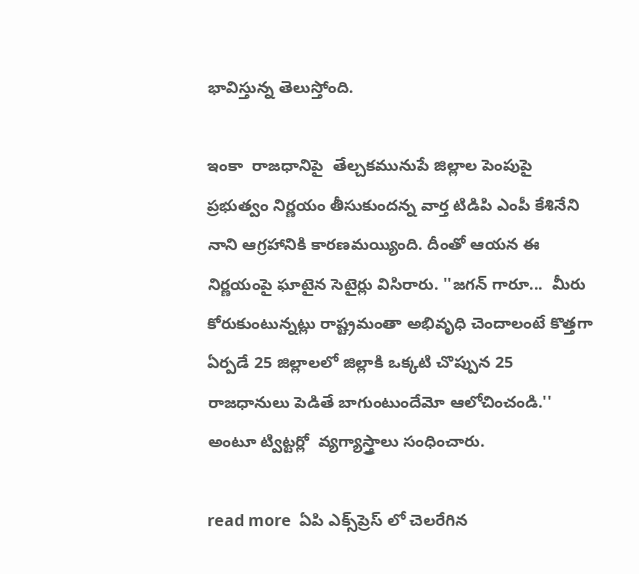భావిస్తున్న తెలుస్తోంది.

ఇంకా  రాజధానిపై  తేల్చకమునుపే జిల్లాల పెంపుపై ప్రభుత్వం నిర్ణయం తీసుకుందన్న వార్త టిడిపి ఎంపీ కేశినేని నాని ఆగ్రహానికి కారణమయ్యింది. దీంతో ఆయన ఈ నిర్ణయంపై ఘాటైన సెటైర్లు విసిరారు. ''జగన్ గారూ...  మీరు కోరుకుంటున్నట్లు రాష్ట్రమంతా అభివృధి చెందాలంటే కొత్తగా ఏర్పడే 25 జిల్లాలలో జిల్లాకి ఒక్కటి చొప్పున 25 రాజధానులు పెడితే బాగుంటుందేమో ఆలోచించండి.'' అంటూ ట్విట్టర్లో  వ్యగ్యాస్త్రాలు సంధించారు.

read more  ఏపి ఎక్స్‌ప్రెస్ లో చెలరేగిన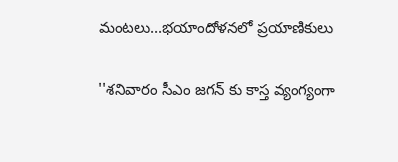మంటలు...భయాందోళనలో ప్రయాణికులు

''శనివారం సీఎం జగన్ కు కాస్త వ్యంగ్యంగా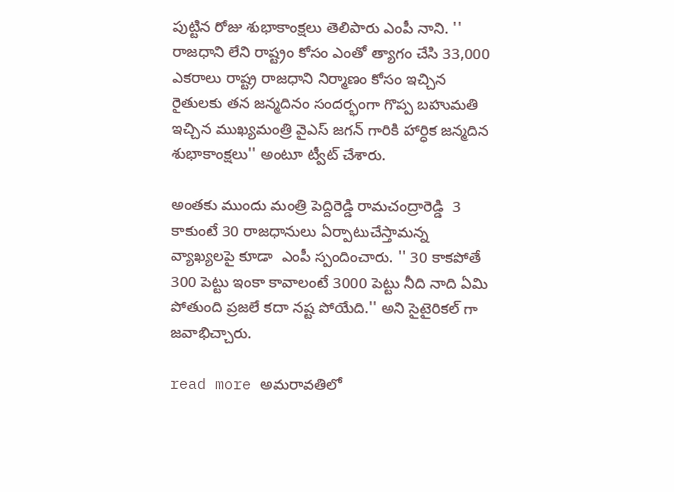పుట్టిన రోజు శుభాకాంక్షలు తెలిపారు ఎంపీ నాని. '' రాజధాని లేని రాష్ట్రం కోసం ఎంతో త్యాగం చేసి 33,000 ఎకరాలు రాష్ట్ర రాజధాని నిర్మాణం కోసం ఇచ్చిన రైతులకు తన జన్మదినం సందర్భంగా గొప్ప బహుమతి ఇచ్చిన ముఖ్యమంత్రి వైఎస్ జగన్ గారికి హార్ధిక జన్మదిన శుభాకాంక్షలు'' అంటూ ట్వీట్ చేశారు.

అంతకు ముందు మంత్రి పెద్దిరెడ్డి రామచంద్రారెడ్డి  3 కాకుంటే 30 రాజధానులు ఏర్పాటుచేస్తామన్న వ్యాఖ్యలపై కూడా  ఎంపీ స్పందించారు. '' 30 కాకపోతే 300 పెట్టు ఇంకా కావాలంటే 3000 పెట్టు నీది నాది ఏమి పోతుంది ప్రజలే కదా నష్ట పోయేది.'' అని సైటైరికల్ గా జవాభిచ్చారు.

read more అమరావతిలో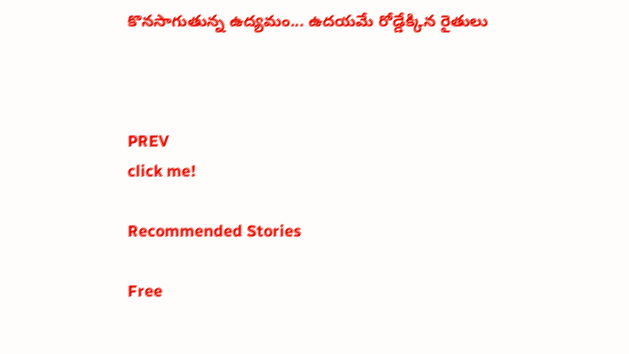కొనసాగుతున్న ఉద్యమం... ఉదయమే రోడ్డేక్కిన రైతులు



PREV
click me!

Recommended Stories

Free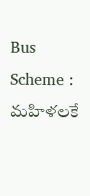Bus Scheme : మహిళలకే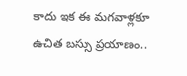కాదు ఇక ఈ మగవాళ్లకూ ఉచిత బస్సు ప్రయాణం..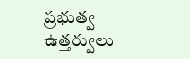ప్రభుత్వ ఉత్తర్వులు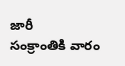జారీ
సంక్రాంతికి వారం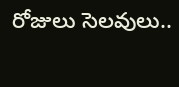రోజులు సెల‌వులు..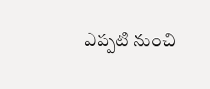ఎప్పటి నుంచి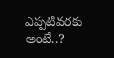ఎప్ప‌టివ‌ర‌కు అంటే..?